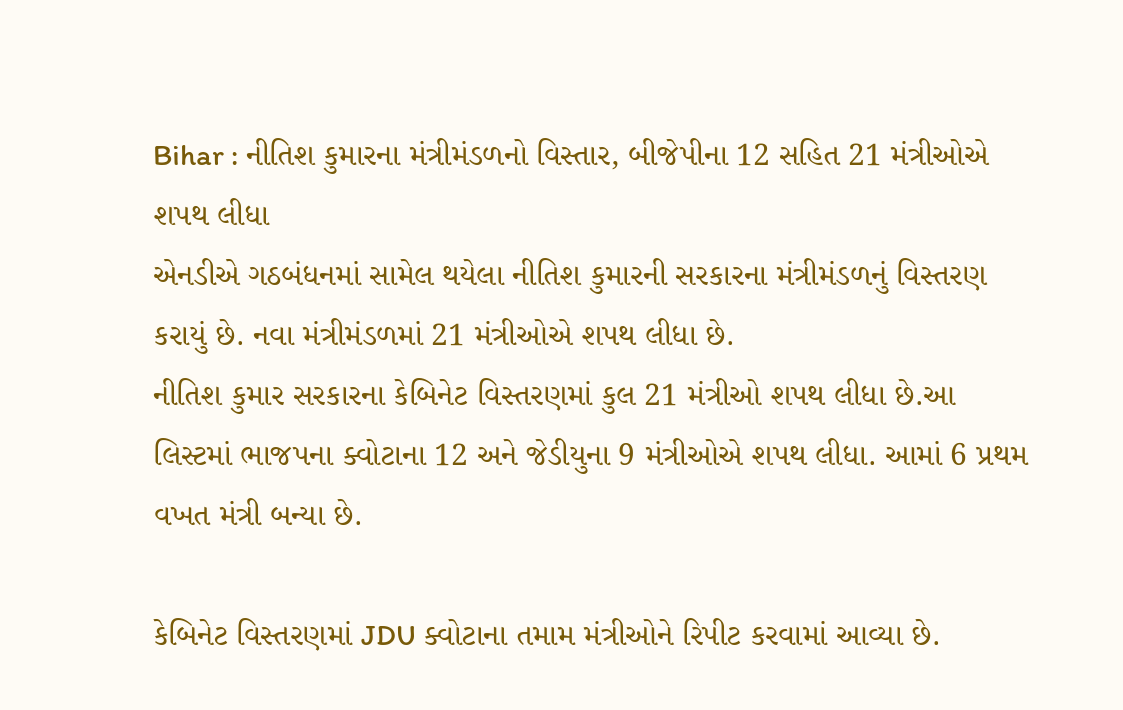Bihar : નીતિશ કુમારના મંત્રીમંડળનો વિસ્તાર, બીજેપીના 12 સહિત 21 મંત્રીઓએ શપથ લીધા
એનડીએ ગઠબંધનમાં સામેલ થયેલા નીતિશ કુમારની સરકારના મંત્રીમંડળનું વિસ્તરણ કરાયું છે. નવા મંત્રીમંડળમાં 21 મંત્રીઓએ શપથ લીધા છે.
નીતિશ કુમાર સરકારના કેબિનેટ વિસ્તરણમાં કુલ 21 મંત્રીઓ શપથ લીધા છે.આ લિસ્ટમાં ભાજપના ક્વોટાના 12 અને જેડીયુના 9 મંત્રીઓએ શપથ લીધા. આમાં 6 પ્રથમ વખત મંત્રી બન્યા છે.

કેબિનેટ વિસ્તરણમાં JDU ક્વોટાના તમામ મંત્રીઓને રિપીટ કરવામાં આવ્યા છે.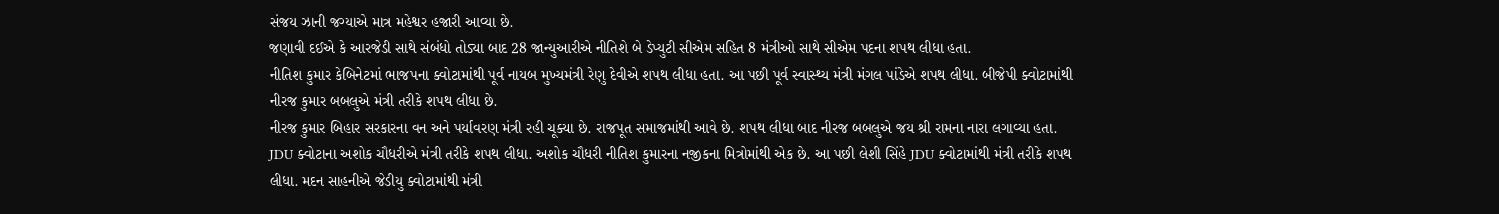સંજય ઝાની જગ્યાએ માત્ર મહેશ્વર હજારી આવ્યા છે.
જણાવી દઈએ કે આરજેડી સાથે સંબંધો તોડ્યા બાદ 28 જાન્યુઆરીએ નીતિશે બે ડેપ્યુટી સીએમ સહિત 8 મંત્રીઓ સાથે સીએમ પદના શપથ લીધા હતા.
નીતિશ કુમાર કેબિનેટમાં ભાજપના ક્વોટામાંથી પૂર્વ નાયબ મુખ્યમંત્રી રેણુ દેવીએ શપથ લીધા હતા. આ પછી પૂર્વ સ્વાસ્થ્ય મંત્રી મંગલ પાંડેએ શપથ લીધા. બીજેપી ક્વોટામાંથી નીરજ કુમાર બબલુએ મંત્રી તરીકે શપથ લીધા છે.
નીરજ કુમાર બિહાર સરકારના વન અને પર્યાવરણ મંત્રી રહી ચૂક્યા છે. રાજપૂત સમાજમાંથી આવે છે. શપથ લીધા બાદ નીરજ બબલુએ જય શ્રી રામના નારા લગાવ્યા હતા.
JDU ક્વોટાના અશોક ચૌધરીએ મંત્રી તરીકે શપથ લીધા. અશોક ચૌધરી નીતિશ કુમારના નજીકના મિત્રોમાંથી એક છે. આ પછી લેશી સિંહે JDU ક્વોટામાંથી મંત્રી તરીકે શપથ લીધા. મદન સાહનીએ જેડીયુ ક્વોટામાંથી મંત્રી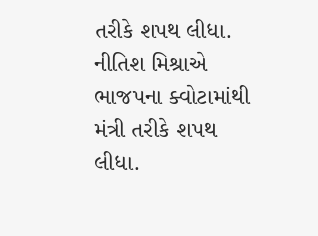તરીકે શપથ લીધા. નીતિશ મિશ્રાએ ભાજપના ક્વોટામાંથી મંત્રી તરીકે શપથ લીધા.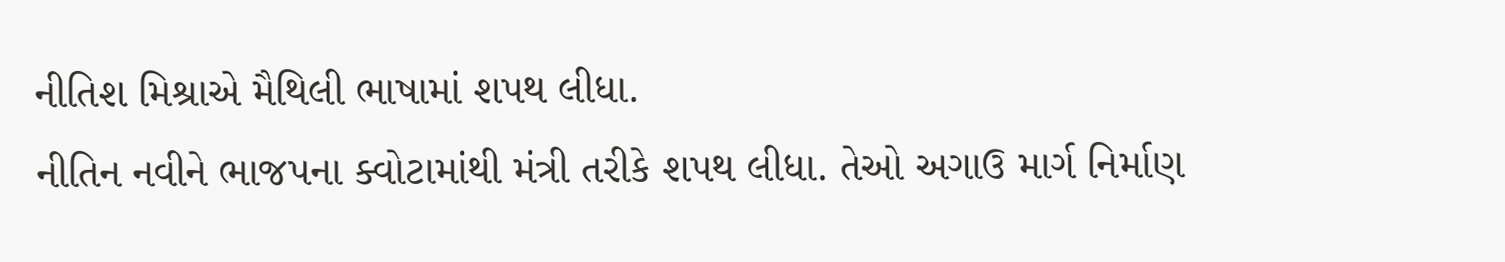નીતિશ મિશ્રાએ મૈથિલી ભાષામાં શપથ લીધા.
નીતિન નવીને ભાજપના ક્વોટામાંથી મંત્રી તરીકે શપથ લીધા. તેઓ અગાઉ માર્ગ નિર્માણ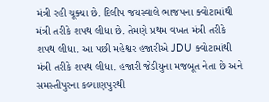મંત્રી રહી ચૂક્યા છે. દિલીપ જયસ્વાલે ભાજપના ક્વોટામાંથી મંત્રી તરીકે શપથ લીધા છે. તેમણે પ્રથમ વખત મંત્રી તરીકે શપથ લીધા. આ પછી મહેશ્વર હજારીએ JDU ક્વોટામાંથી મંત્રી તરીકે શપથ લીધા. હજારી જેડીયુના મજબૂત નેતા છે અને સમસ્તીપુરના કલ્યાણપુરથી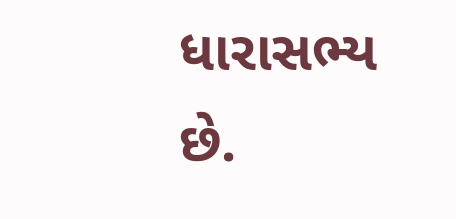ધારાસભ્ય છે.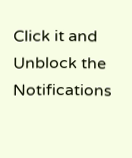Click it and Unblock the Notifications